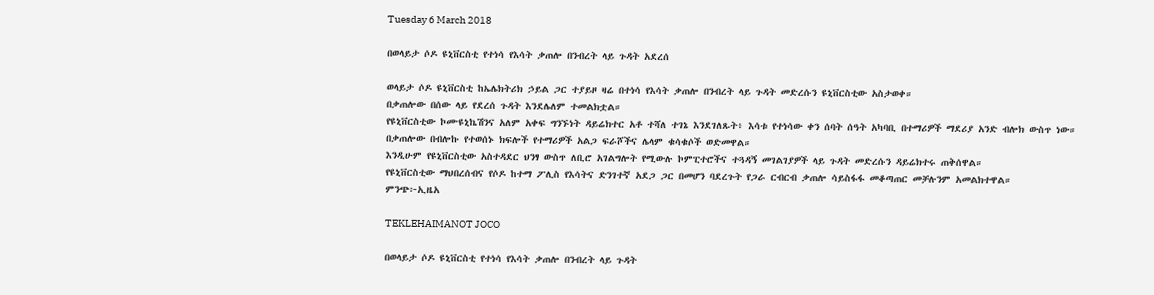Tuesday 6 March 2018

በወላይታ ሶዶ ዩኒቨርስቲ የተነሳ የእሳት ቃጠሎ በንብረት ላይ ጉዳት አደረሰ

ወላይታ ሶዶ ዩኒቨርስቲ ከኤሌክትሪክ ኃይል ጋር ተያይዞ ዛሬ በተነሳ የእሳት ቃጠሎ በንብረት ላይ ጉዳት መድረሱን ዩኒቨርስቲው አስታወቀ።
በቃጠሎው በሰው ላይ የደረሰ ጉዳት እንደሌለም ተመልክቷል።
የዩኒቨርስቲው ኮሙዩኒኬሽንና አለም አቀፍ ግንኙነት ዳይሬክተር አቶ ተሻለ ተገኔ እንደገለጹት፥ እሳቱ የተነሳው ቀን ሰባት ሰዓት አካባቢ በተማሪዎች ማደሪያ አንድ ብሎክ ውስጥ ነው።
በቃጠሎው በብሎኩ የተወሰኑ ክፍሎች የተማሪዎች አልጋ ፍራሾችና ሌላም ቁሳቁሶች ወድመዋል።
እንዲሁም የዩኒቨርስቲው አስተዳደር ህንፃ ውስጥ ለቢሮ አገልግሎት የሚውሉ ኮምፒተሮችና ተጓዳኝ መገልገያዎች ላይ ጉዳት መድረሱን ዳይሬክተሩ ጠቅሰዋል።
የዩኒቨርስቲው ማህበረሰብና የሶዶ ከተማ ፖሊስ የእሳትና ድንገተኛ አደጋ ጋር በመሆን ባደረጉት የጋራ ርብርብ ቃጠሎ ሳይስፋፋ መቆጣጠር መቻሉንም አመልክተዋል።
ምንጭ፦ኢዜአ

TEKLEHAIMANOT JOCO

በወላይታ ሶዶ ዩኒቨርስቲ የተነሳ የእሳት ቃጠሎ በንብረት ላይ ጉዳት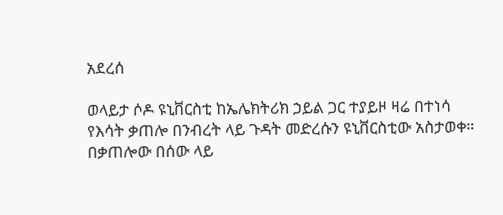አደረሰ

ወላይታ ሶዶ ዩኒቨርስቲ ከኤሌክትሪክ ኃይል ጋር ተያይዞ ዛሬ በተነሳ የእሳት ቃጠሎ በንብረት ላይ ጉዳት መድረሱን ዩኒቨርስቲው አስታወቀ። በቃጠሎው በሰው ላይ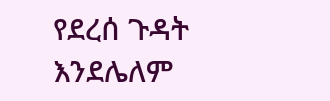የደረሰ ጉዳት እንደሌለም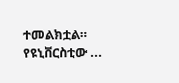ተመልክቷል። የዩኒቨርስቲው ...